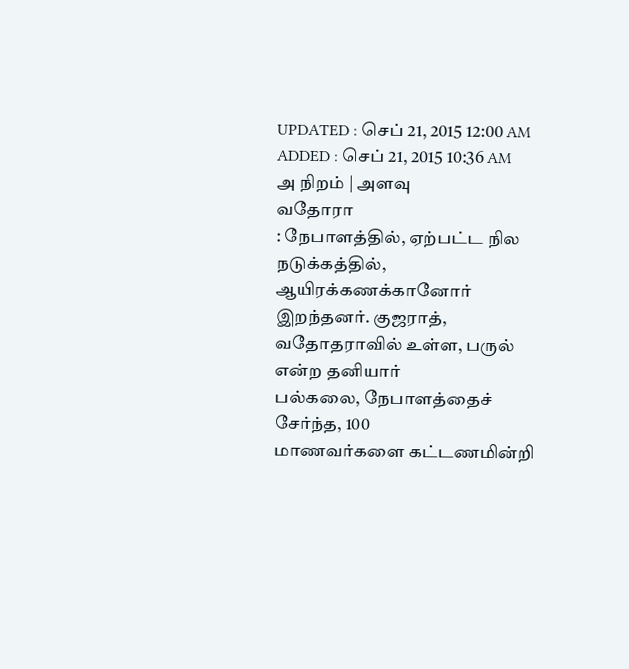UPDATED : செப் 21, 2015 12:00 AM
ADDED : செப் 21, 2015 10:36 AM
அ நிறம் | அளவு
வதோரா
: நேபாளத்தில், ஏற்பட்ட நில நடுக்கத்தில், ஆயிரக்கணக்கானோர்
இறந்தனர். குஜராத், வதோதராவில் உள்ள, பருல் என்ற தனியார்
பல்கலை, நேபாளத்தைச் சேர்ந்த, 100
மாணவர்களை கட்டணமின்றி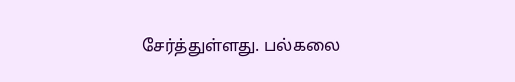சேர்த்துள்ளது. பல்கலை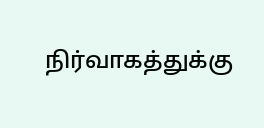நிர்வாகத்துக்கு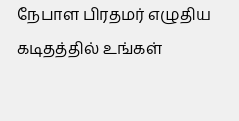நேபாள பிரதமர் எழுதிய கடிதத்தில் உங்கள்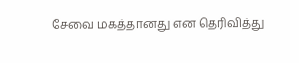சேவை மகத்தானது என தெரிவித்து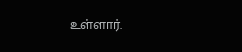உள்ளார்.